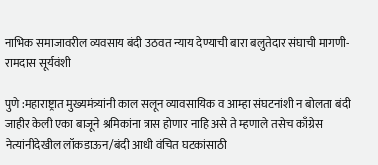नाभिक समाजावरील व्यवसाय बंदी उठवत न्याय देण्याची बारा बलुतेदार संघाची मागणी- रामदास सूर्यवंशी

पुणे :महाराष्ट्रात मुख्यमंत्र्यांनी काल सलून व्यावसायिक व आम्हा संघटनांशी न बोलता बंदी जाहीर केली एका बाजूने श्रमिकांना त्रास होणार नाहि असे ते म्हणाले तसेच काँग्रेस नेत्यांनीदेखील लॉकडाऊन/बंदी आधी वंचित घटकांसाठी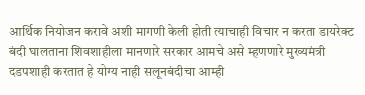आर्थिक नियोजन करावे अशी मागणी केली होती त्याचाही विचार न करता डायरेक्ट बंदी घालताना शिवशाहीला मानणारे सरकार आमचे असे म्हणणारे मुख्यमंत्री दडपशाही करतात हे योग्य नाही सलूनबंदीचा आम्ही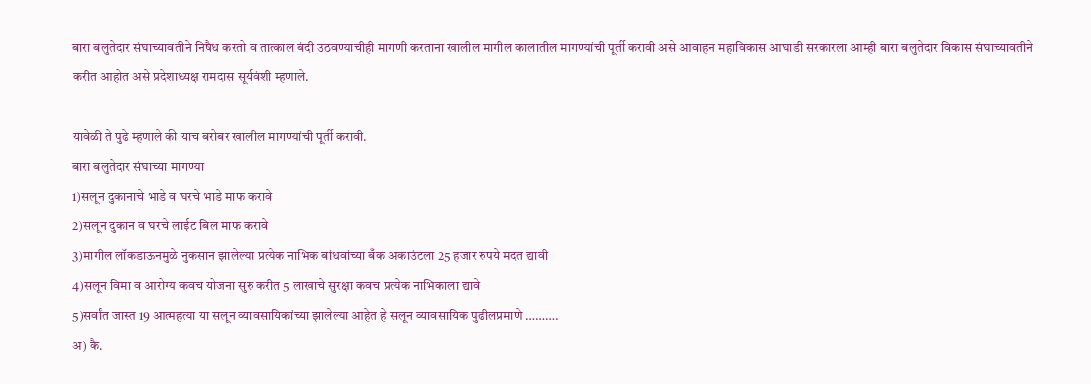बारा बलुतेदार संघाच्यावतीने निषैध करतो व तात्काल बंदी उठवण्याचीही मागणी करताना खालील मागील कालातील मागण्यांची पूर्ती करावी असे आवाहन महाविकास आघाडी सरकारला आम्ही बारा बलुतेदार विकास संघाच्यावतीने करीत आहोत असे प्रदेशाध्यक्ष रामदास सूर्यवंशी म्हणाले.

यावेळी ते पुढे म्हणाले की याच बरोबर खालील मागण्यांची पूर्ती करावी.
बारा बलुतेदार संघाच्या मागण्या
1)सलून दुकानाचे भाडे व घरचे भाडे माफ करावे
2)सलून दुकान व घरचे लाईट बिल माफ करावे
3)मागील लॉकडाऊनमुळे नुकसान झालेल्या प्रत्येक नाभिक बांधवांच्या बँक अकाउंटला 25 हजार रुपये मदत द्यावी
4)सलून विमा व आरोग्य कवच योजना सुरु करीत 5 लाखाचे सुरक्षा कवच प्रत्येक नाभिकाला द्यावे
5)सर्वांत जास्त 19 आत्महत्या या सलून व्यावसायिकांच्या झालेल्या आहेत हे सलून व्यावसायिक पुढीलप्रमाणे ……….
अ) कै.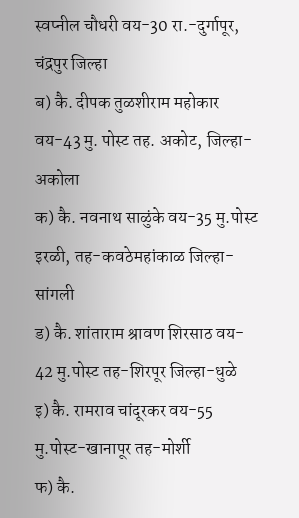स्वप्नील चौधरी वय-30 रा.-दुर्गापूर, चंद्रपुर जिल्हा
ब) कै. दीपक तुळशीराम महोकार वय-43 मु. पोस्ट तह. अकोट, जिल्हा- अकोला
क) कै. नवनाथ साळुंके वय-35 मु.पोस्ट इरळी, तह-कवठेमहांकाळ जिल्हा-सांगली
ड) कै. शांताराम श्रावण शिरसाठ वय- 42 मु.पोस्ट तह-शिरपूर जिल्हा-धुळे
इ) कै. रामराव चांदूरकर वय-55 मु.पोस्ट-खानापूर तह-मोर्शी
फ) कै.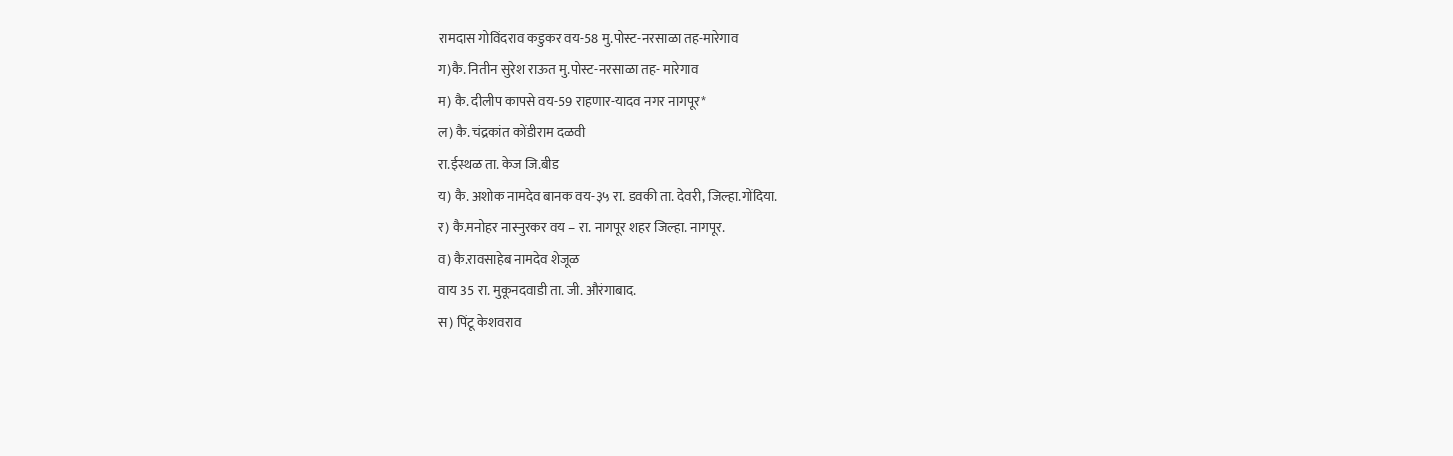रामदास गोविंदराव कडुकर वय-58 मु.पोस्ट-नरसाळा तह-मारेगाव
ग)कै. नितीन सुरेश राऊत मु.पोस्ट-नरसाळा तह- मारेगाव
म) कै. दीलीप कापसे वय-59 राहणार-यादव नगर नागपूर*
ल) कै. चंद्रकांत कोंडीराम दळवी
रा.ईस्थळ ता. केज जि.बीड
य) कै. अशोक नामदेव बानक वय-३५ रा. डवकी ता. देवरी, जिल्हा.गोंदिया.
र) कै.मनोहर नास्नुरकर वय – रा. नागपूर शहर जिल्हा. नागपूर.
व) कै.रावसाहेब नामदेव शेजूळ
वाय 35 रा. मुकूनदवाडी ता. जी. औरंगाबाद.
स) पिंटू केशवराव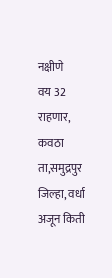नक्षीणे
वय 32 राहणार, कवठा
ता,समुद्रपुर जिल्हा, वर्धा
अजून किती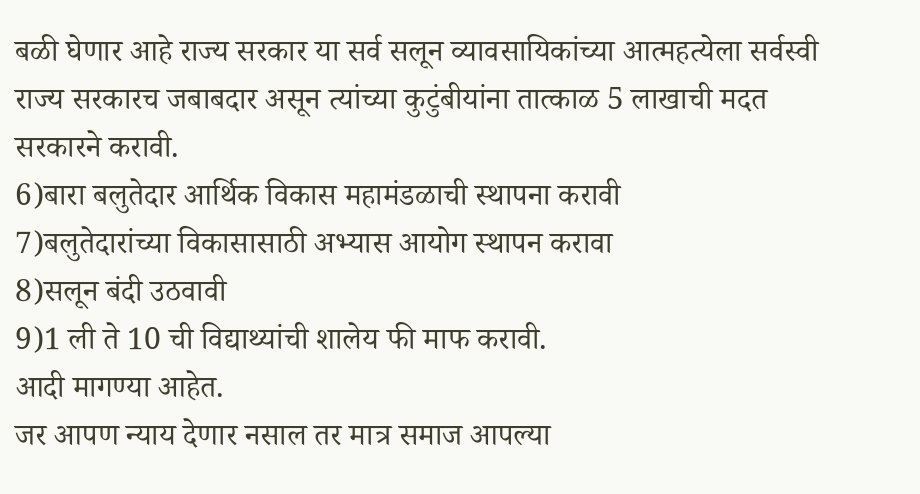बळी घेणार आहे राज्य सरकार या सर्व सलून व्यावसायिकांच्या आत्महत्येला सर्वस्वी राज्य सरकारच जबाबदार असून त्यांच्या कुटुंबीयांना तात्काळ 5 लाखाची मदत सरकारने करावी.
6)बारा बलुतेदार आर्थिक विकास महामंडळाची स्थापना करावी
7)बलुतेदारांच्या विकासासाठी अभ्यास आयोग स्थापन करावा
8)सलून बंदी उठवावी
9)1 ली ते 10 ची विद्याथ्यांची शालेय फी माफ करावी.
आदी मागण्या आहेत.
जर आपण न्याय देणार नसाल तर मात्र समाज आपल्या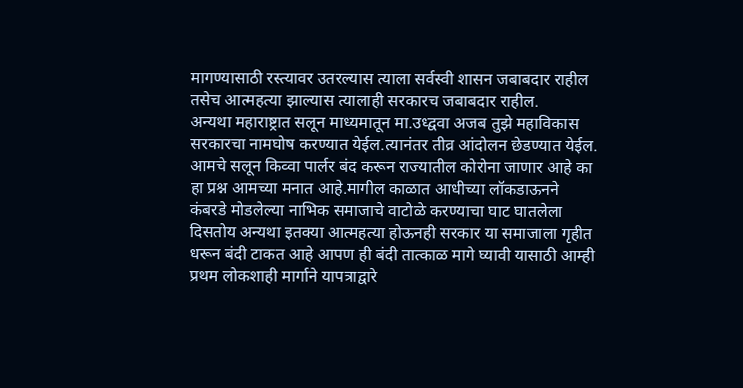मागण्यासाठी रस्त्यावर उतरल्यास त्याला सर्वस्वी शासन जबाबदार राहील तसेच आत्महत्या झाल्यास त्यालाही सरकारच जबाबदार राहील.
अन्यथा महाराष्ट्रात सलून माध्यमातून मा.उध्द्ववा अजब तुझे महाविकास सरकारचा नामघोष करण्यात येईल.त्यानंतर तीव्र आंदोलन छेडण्यात येईल.
आमचे सलून किव्वा पार्लर बंद करून राज्यातील कोरोना जाणार आहे का हा प्रश्न आमच्या मनात आहे.मागील काळात आधीच्या लॉकडाऊनने कंबरडे मोडलेल्या नाभिक समाजाचे वाटोळे करण्याचा घाट घातलेला दिसतोय अन्यथा इतक्या आत्महत्या होऊनही सरकार या समाजाला गृहीत धरून बंदी टाकत आहे आपण ही बंदी तात्काळ मागे घ्यावी यासाठी आम्ही प्रथम लोकशाही मार्गाने यापत्राद्वारे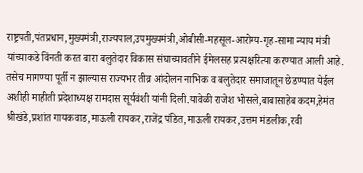राष्ट्रपती,पंतप्रधान,मुख्यमंत्री,राज्यपाल,उपमुख्यमंत्री,ओबीसी-महसूल-आरोग्य-गृह-सामा न्याय मंत्री यांच्याकडे विंनती करत बारा बलुतेदार विकास संघाच्यावतीने ईमेलसह प्रत्यक्षरित्या करण्यात आली आहे. तसेच मागण्या पूर्ती न झाल्यास राज्यभर तीव्र आंदोलन नाभिक व बलुतेदार समाजातून छेडण्यात येईल अशीही माहीती प्रदेशाध्यक्ष रामदास सूर्यवंशी यांनी दिली.यावेळी राजेश भोसले,बाबासाहेब कदम,हेमंत श्रीखंडे,प्रशांत गायकवाड,माऊली रायकर,राजेंद्र पंडित,माऊली रायकर,उत्तम मंडलीक,रवी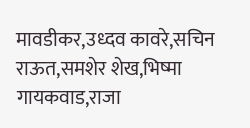मावडीकर,उध्दव कावरे,सचिन राऊत,समशेर शेख,भिष्मा गायकवाड,राजा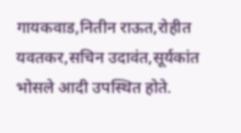गायकवाड,नितीन राऊत,रोहीत यवतकर,सचिन उदावंत,सूर्यकांत भोसले आदी उपस्थित होते.